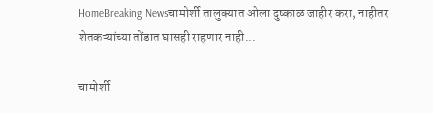HomeBreaking Newsचामोर्शी तालुक्यात ओला दुष्काळ जाहीर करा, नाहीतर शेतकऱ्यांच्या तोंडात घासही राहणार नाही...

चामोर्शी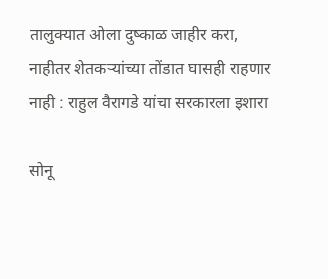तालुक्यात ओला दुष्काळ जाहीर करा, नाहीतर शेतकऱ्यांच्या तोंडात घासही राहणार नाही : राहुल वैरागडे यांचा सरकारला इशारा

सोनू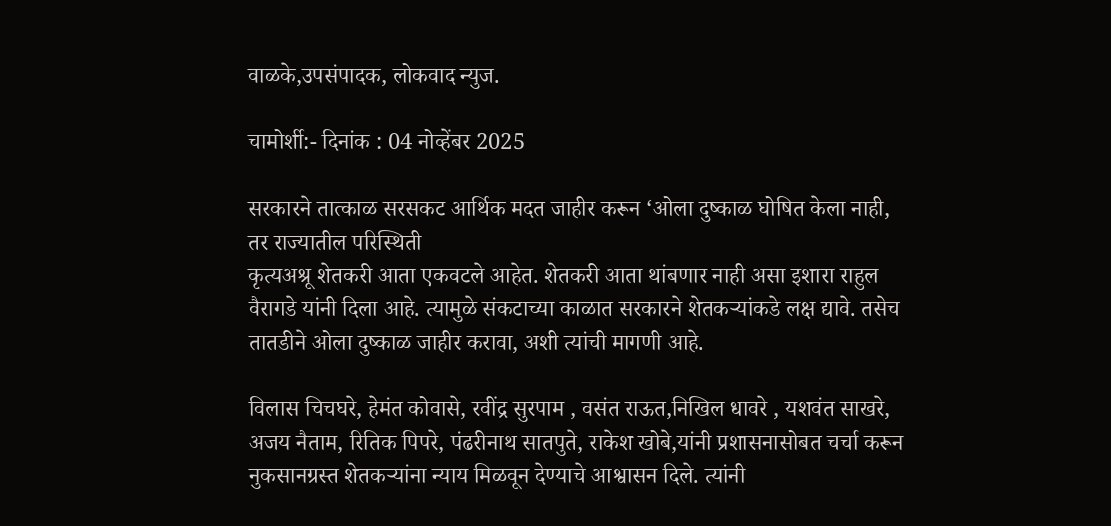वाळके,उपसंपादक, लोकवाद न्युज.

चामोर्शी:- दिनांक : 04 नोव्हेंबर 2025

सरकारने तात्काळ सरसकट आर्थिक मदत जाहीर करून ‘ओला दुष्काळ घोषित केला नाही, तर राज्यातील परिस्थिती
कृत्यअश्रू शेतकरी आता एकवटले आहेत. शेतकरी आता थांबणार नाही असा इशारा राहुल वैरागडे यांनी दिला आहे. त्यामुळे संकटाच्या काळात सरकारने शेतकऱ्यांकडे लक्ष द्यावे. तसेच तातडीने ओला दुष्काळ जाहीर करावा, अशी त्यांची मागणी आहे.

विलास चिचघरे, हेमंत कोवासे, रवींद्र सुरपाम , वसंत राऊत,निखिल धावरे , यशवंत साखरे, अजय नैताम, रितिक पिपरे, पंढरीनाथ सातपुते, राकेश खोबे,यांनी प्रशासनासोबत चर्चा करून नुकसानग्रस्त शेतकऱ्यांना न्याय मिळवून देण्याचे आश्वासन दिले. त्यांनी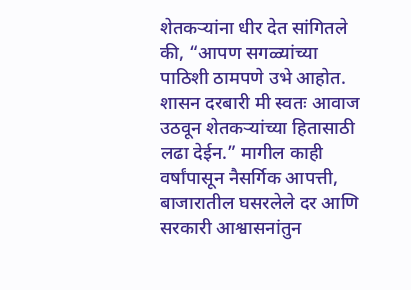शेतकऱ्यांना धीर देत सांगितले की, “आपण सगळ्यांच्या पाठिशी ठामपणे उभे आहोत. शासन दरबारी मी स्वतः आवाज उठवून शेतकऱ्यांच्या हितासाठी लढा देईन.” मागील काही वर्षांपासून नैसर्गिक आपत्ती, बाजारातील घसरलेले दर आणि सरकारी आश्वासनांतुन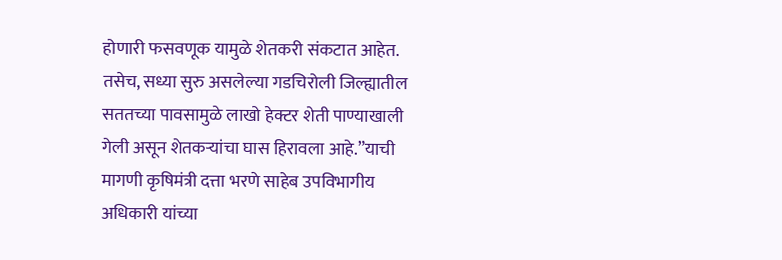होणारी फसवणूक यामुळे शेतकरी संकटात आहेत. तसेच, सध्या सुरु असलेल्या गडचिरोली जिल्ह्यातील सततच्या पावसामुळे लाखो हेक्टर शेती पाण्याखाली गेली असून शेतकऱ्यांचा घास हिरावला आहे.”याची मागणी कृषिमंत्री दत्ता भरणे साहेब उपविभागीय अधिकारी यांच्या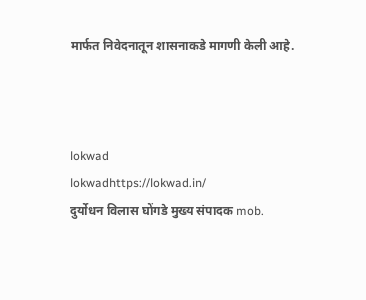मार्फत निवेदनातून शासनाकडे मागणी केली आहे.



lokwad
lokwadhttps://lokwad.in/
दुर्योधन विलास घोंगडे मुख्य संपादक mob.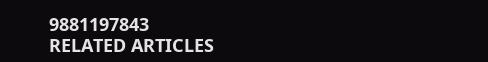9881197843
RELATED ARTICLES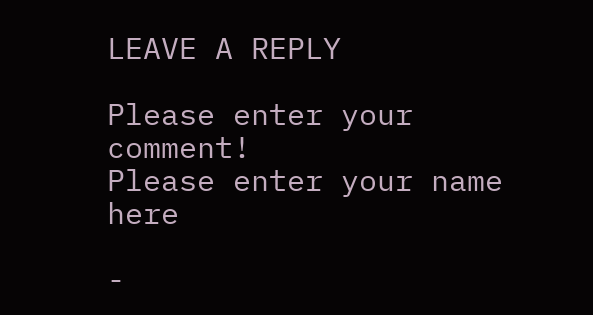LEAVE A REPLY

Please enter your comment!
Please enter your name here

-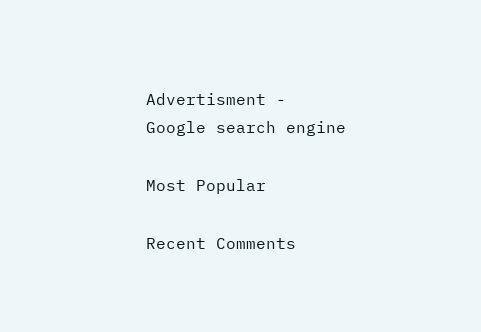Advertisment -
Google search engine

Most Popular

Recent Comments